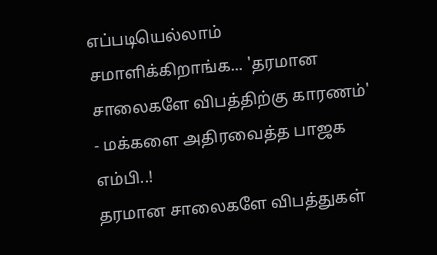எப்படியெல்லாம் சமாளிக்கிறாங்க... 'தரமான சாலைகளே விபத்திற்கு காரணம்' - மக்களை அதிரவைத்த பாஜக எம்பி..!
தரமான சாலைகளே விபத்துகள்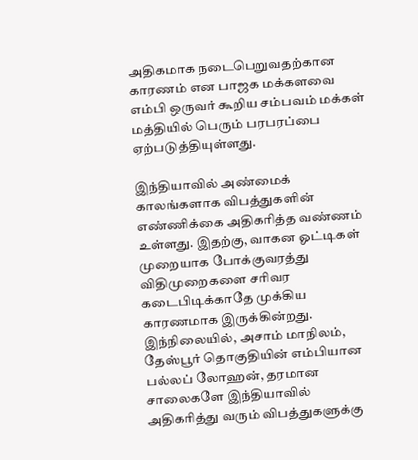அதிகமாக நடைபெறுவதற்கான காரணம் என பாஜக மக்களவை எம்பி ஒருவர் கூறிய சம்பவம் மக்கள் மத்தியில் பெரும் பரபரப்பை ஏற்படுத்தியுள்ளது.

இந்தியாவில் அண்மைக் காலங்களாக விபத்துகளின் எண்ணிக்கை அதிகரித்த வண்ணம் உள்ளது. இதற்கு, வாகன ஓட்டிகள் முறையாக போக்குவரத்து விதிமுறைகளை சரிவர கடைபிடிக்காதே முக்கிய காரணமாக இருக்கின்றது.
இந்நிலையில், அசாம் மாநிலம், தேஸ்பூர் தொகுதியின் எம்பியான பல்லப் லோஹன், தரமான சாலைகளே இந்தியாவில் அதிகரித்து வரும் விபத்துகளுக்கு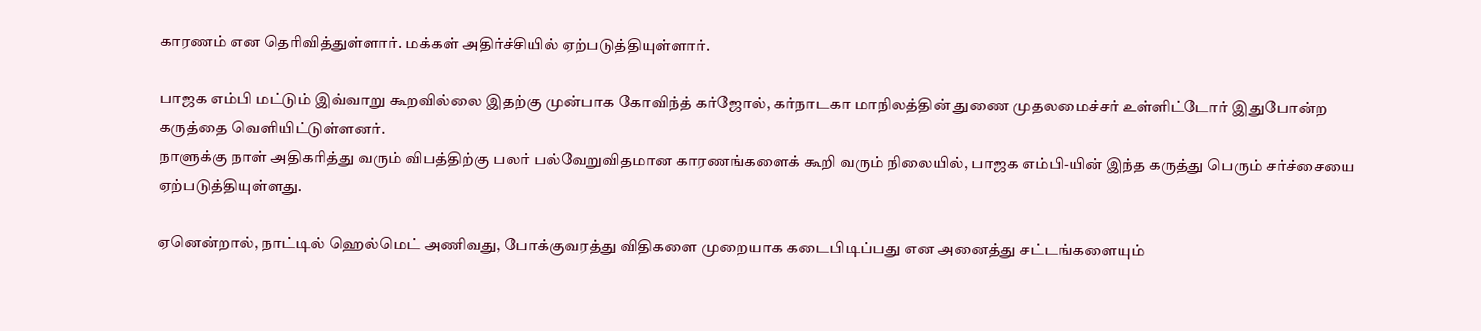காரணம் என தெரிவித்துள்ளார். மக்கள் அதிர்ச்சியில் ஏற்படுத்தியுள்ளார்.

பாஜக எம்பி மட்டும் இவ்வாறு கூறவில்லை இதற்கு முன்பாக கோவிந்த் கர்ஜோல், கர்நாடகா மாநிலத்தின் துணை முதலமைச்சர் உள்ளிட்டோர் இதுபோன்ற கருத்தை வெளியிட்டுள்ளனர்.
நாளுக்கு நாள் அதிகரித்து வரும் விபத்திற்கு பலர் பல்வேறுவிதமான காரணங்களைக் கூறி வரும் நிலையில், பாஜக எம்பி-யின் இந்த கருத்து பெரும் சர்ச்சையை ஏற்படுத்தியுள்ளது.

ஏனென்றால், நாட்டில் ஹெல்மெட் அணிவது, போக்குவரத்து விதிகளை முறையாக கடைபிடிப்பது என அனைத்து சட்டங்களையும்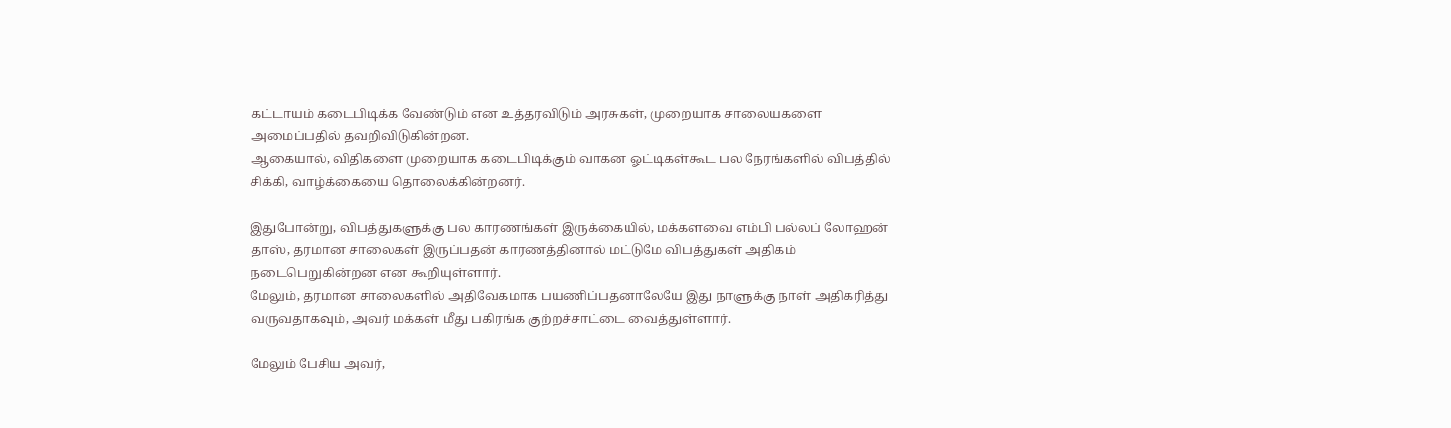கட்டாயம் கடைபிடிக்க வேண்டும் என உத்தரவிடும் அரசுகள், முறையாக சாலையகளை அமைப்பதில் தவறிவிடுகின்றன.
ஆகையால், விதிகளை முறையாக கடைபிடிக்கும் வாகன ஓட்டிகள்கூட பல நேரங்களில் விபத்தில் சிக்கி, வாழ்க்கையை தொலைக்கின்றனர்.

இதுபோன்று, விபத்துகளுக்கு பல காரணங்கள் இருக்கையில், மக்களவை எம்பி பல்லப் லோஹன் தாஸ், தரமான சாலைகள் இருப்பதன் காரணத்தினால் மட்டுமே விபத்துகள் அதிகம் நடைபெறுகின்றன என கூறியுள்ளார்.
மேலும், தரமான சாலைகளில் அதிவேகமாக பயணிப்பதனாலேயே இது நாளுக்கு நாள் அதிகரித்து வருவதாகவும், அவர் மக்கள் மீது பகிரங்க குற்றச்சாட்டை வைத்துள்ளார்.

மேலும் பேசிய அவர்,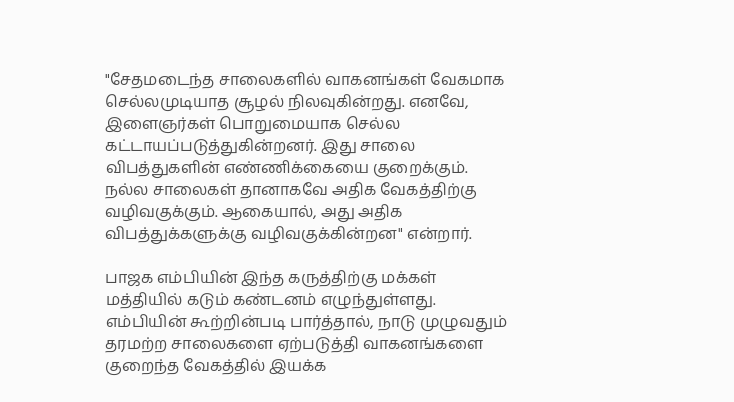"சேதமடைந்த சாலைகளில் வாகனங்கள் வேகமாக செல்லமுடியாத சூழல் நிலவுகின்றது. எனவே, இளைஞர்கள் பொறுமையாக செல்ல கட்டாயப்படுத்துகின்றனர். இது சாலை விபத்துகளின் எண்ணிக்கையை குறைக்கும். நல்ல சாலைகள் தானாகவே அதிக வேகத்திற்கு வழிவகுக்கும். ஆகையால், அது அதிக விபத்துக்களுக்கு வழிவகுக்கின்றன" என்றார்.

பாஜக எம்பியின் இந்த கருத்திற்கு மக்கள் மத்தியில் கடும் கண்டனம் எழுந்துள்ளது. எம்பியின் கூற்றின்படி பார்த்தால், நாடு முழுவதும் தரமற்ற சாலைகளை ஏற்படுத்தி வாகனங்களை குறைந்த வேகத்தில் இயக்க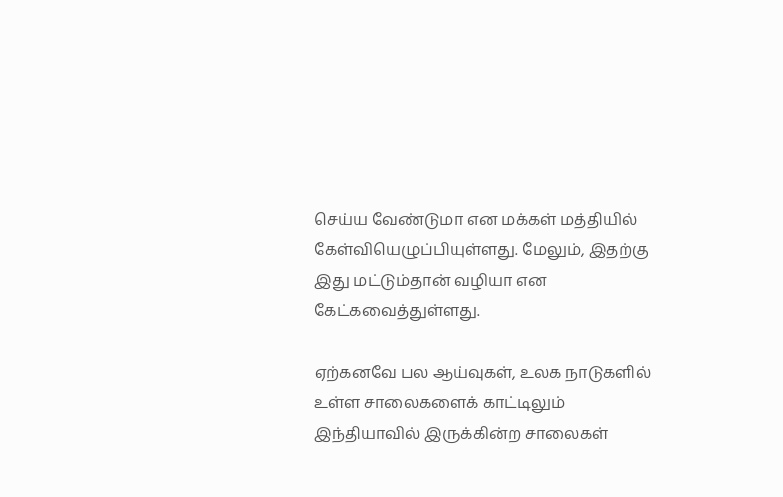செய்ய வேண்டுமா என மக்கள் மத்தியில் கேள்வியெழுப்பியுள்ளது. மேலும், இதற்கு இது மட்டும்தான் வழியா என கேட்கவைத்துள்ளது.

ஏற்கனவே பல ஆய்வுகள், உலக நாடுகளில் உள்ள சாலைகளைக் காட்டிலும் இந்தியாவில் இருக்கின்ற சாலைகள்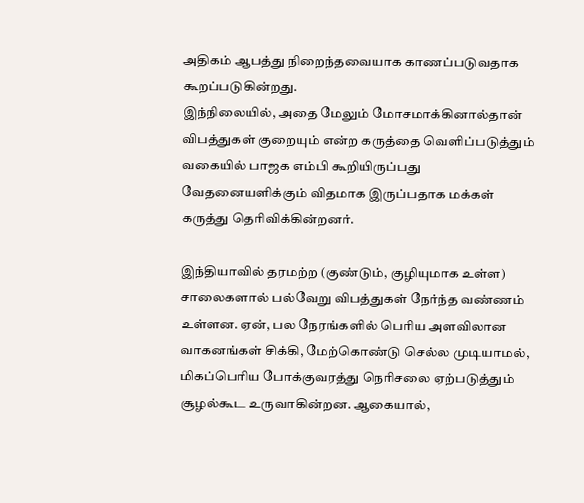அதிகம் ஆபத்து நிறைந்தவையாக காணப்படுவதாக கூறப்படுகின்றது.
இந்நிலையில், அதை மேலும் மோசமாக்கினால்தான் விபத்துகள் குறையும் என்ற கருத்தை வெளிப்படுத்தும் வகையில் பாஜக எம்பி கூறியிருப்பது வேதனையளிக்கும் விதமாக இருப்பதாக மக்கள் கருத்து தெரிவிக்கின்றனர்.

இந்தியாவில் தரமற்ற (குண்டும், குழியுமாக உள்ள) சாலைகளால் பல்வேறு விபத்துகள் நேர்ந்த வண்ணம் உள்ளன. ஏன், பல நேரங்களில் பெரிய அளவிலான வாகனங்கள் சிக்கி, மேற்கொண்டு செல்ல முடியாமல், மிகப்பெரிய போக்குவரத்து நெரிசலை ஏற்படுத்தும் சூழல்கூட உருவாகின்றன. ஆகையால்,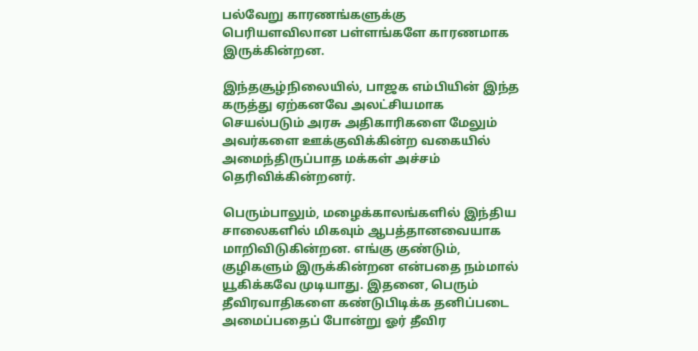பல்வேறு காரணங்களுக்கு பெரியளவிலான பள்ளங்களே காரணமாக இருக்கின்றன.

இந்தசூழ்நிலையில், பாஜக எம்பியின் இந்த கருத்து ஏற்கனவே அலட்சியமாக செயல்படும் அரசு அதிகாரிகளை மேலும் அவர்களை ஊக்குவிக்கின்ற வகையில் அமைந்திருப்பாத மக்கள் அச்சம் தெரிவிக்கின்றனர்.

பெரும்பாலும், மழைக்காலங்களில் இந்திய சாலைகளில் மிகவும் ஆபத்தானவையாக மாறிவிடுகின்றன. எங்கு குண்டும், குழிகளும் இருக்கின்றன என்பதை நம்மால் யூகிக்கவே முடியாது. இதனை, பெரும் தீவிரவாதிகளை கண்டுபிடிக்க தனிப்படை அமைப்பதைப் போன்று ஓர் தீவிர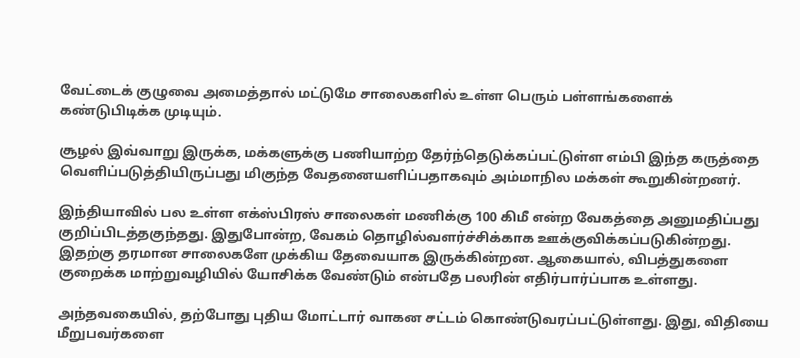வேட்டைக் குழுவை அமைத்தால் மட்டுமே சாலைகளில் உள்ள பெரும் பள்ளங்களைக் கண்டுபிடிக்க முடியும்.

சூழல் இவ்வாறு இருக்க, மக்களுக்கு பணியாற்ற தேர்ந்தெடுக்கப்பட்டுள்ள எம்பி இந்த கருத்தை வெளிப்படுத்தியிருப்பது மிகுந்த வேதனையளிப்பதாகவும் அம்மாநில மக்கள் கூறுகின்றனர்.

இந்தியாவில் பல உள்ள எக்ஸ்பிரஸ் சாலைகள் மணிக்கு 100 கிமீ என்ற வேகத்தை அனுமதிப்பது குறிப்பிடத்தகுந்தது. இதுபோன்ற, வேகம் தொழில்வளர்ச்சிக்காக ஊக்குவிக்கப்படுகின்றது. இதற்கு தரமான சாலைகளே முக்கிய தேவையாக இருக்கின்றன. ஆகையால், விபத்துகளை குறைக்க மாற்றுவழியில் யோசிக்க வேண்டும் என்பதே பலரின் எதிர்பார்ப்பாக உள்ளது.

அந்தவகையில், தற்போது புதிய மோட்டார் வாகன சட்டம் கொண்டுவரப்பட்டுள்ளது. இது, விதியை மீறுபவர்களை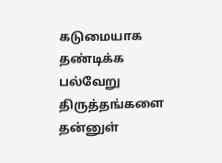கடுமையாக தண்டிக்க பல்வேறு திருத்தங்களை தன்னுள்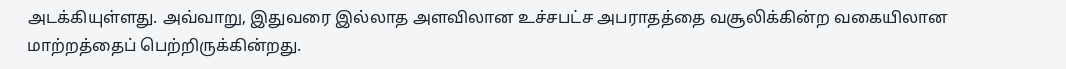அடக்கியுள்ளது. அவ்வாறு, இதுவரை இல்லாத அளவிலான உச்சபட்ச அபராதத்தை வசூலிக்கின்ற வகையிலான மாற்றத்தைப் பெற்றிருக்கின்றது.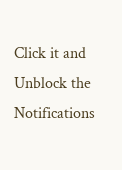Click it and Unblock the Notifications